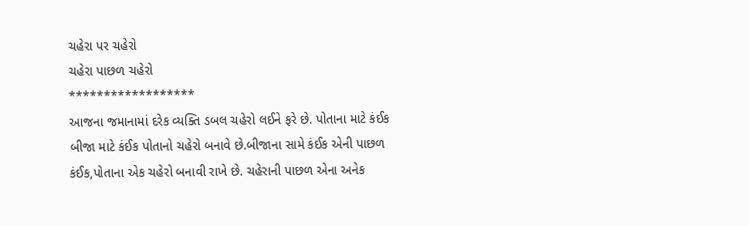ચહેરા પર ચહેરો
ચહેરા પાછળ ચહેરો
******************
આજના જમાનામાં દરેક વ્યક્તિ ડબલ ચહેરો લઈને ફરે છે. પોતાના માટે કંઈક બીજા માટે કંઈક પોતાનો ચહેરો બનાવે છે.બીજાના સામે કંઈક એની પાછળ કંઈક,પોતાના એક ચહેરો બનાવી રાખે છે. ચહેરાની પાછળ એના અનેક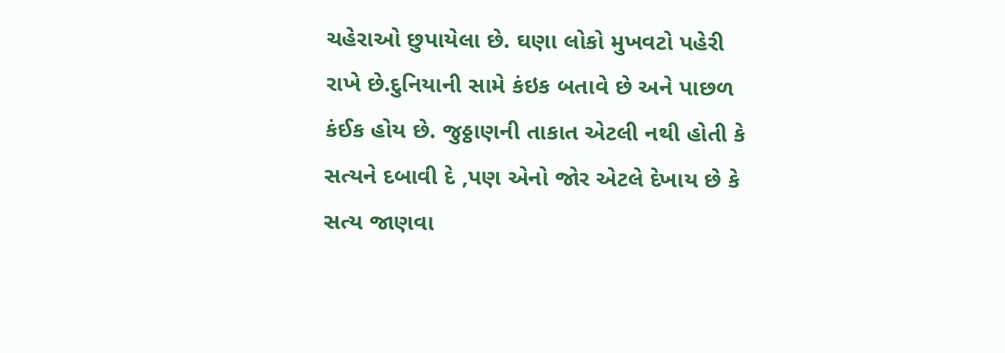ચહેરાઓ છુપાયેલા છે. ઘણા લોકો મુખવટો પહેરી રાખે છે.દુનિયાની સામે કંઇક બતાવે છે અને પાછળ કંઈક હોય છે. જુઠ્ઠાણની તાકાત એટલી નથી હોતી કે સત્યને દબાવી દે ,પણ એનો જોર એટલે દેખાય છે કે સત્ય જાણવા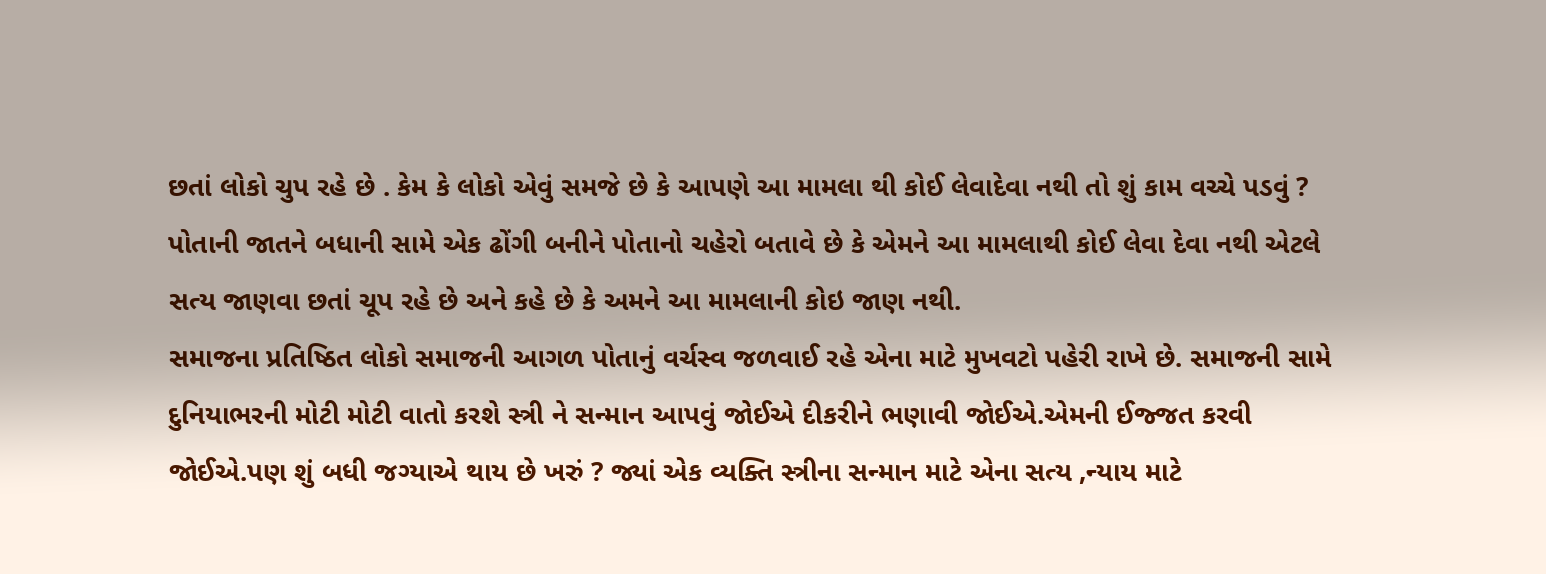છતાં લોકો ચુપ રહે છે . કેમ કે લોકો એવું સમજે છે કે આપણે આ મામલા થી કોઈ લેવાદેવા નથી તો શું કામ વચ્ચે પડવું ? પોતાની જાતને બધાની સામે એક ઢોંગી બનીને પોતાનો ચહેરો બતાવે છે કે એમને આ મામલાથી કોઈ લેવા દેવા નથી એટલે સત્ય જાણવા છતાં ચૂપ રહે છે અને કહે છે કે અમને આ મામલાની કોઇ જાણ નથી.
સમાજના પ્રતિષ્ઠિત લોકો સમાજની આગળ પોતાનું વર્ચસ્વ જળવાઈ રહે એના માટે મુખવટો પહેરી રાખે છે. સમાજની સામે દુનિયાભરની મોટી મોટી વાતો કરશે સ્ત્રી ને સન્માન આપવું જોઈએ દીકરીને ભણાવી જોઈએ.એમની ઈજ્જત કરવી જોઈએ.પણ શું બધી જગ્યાએ થાય છે ખરું ? જ્યાં એક વ્યક્તિ સ્ત્રીના સન્માન માટે એના સત્ય ,ન્યાય માટે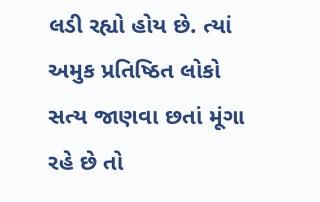લડી રહ્યો હોય છે. ત્યાં અમુક પ્રતિષ્ઠિત લોકો સત્ય જાણવા છતાં મૂંગા રહે છે તો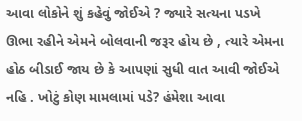આવા લોકોને શું કહેવું જોઈએ ? જ્યારે સત્યના પડખે ઊભા રહીને એમને બોલવાની જરૂર હોય છે , ત્યારે એમના હોઠ બીડાઈ જાય છે કે આપણાં સુધી વાત આવી જોઈએ નહિ . ખોટું કોણ મામલામાં પડે? હંમેશા આવા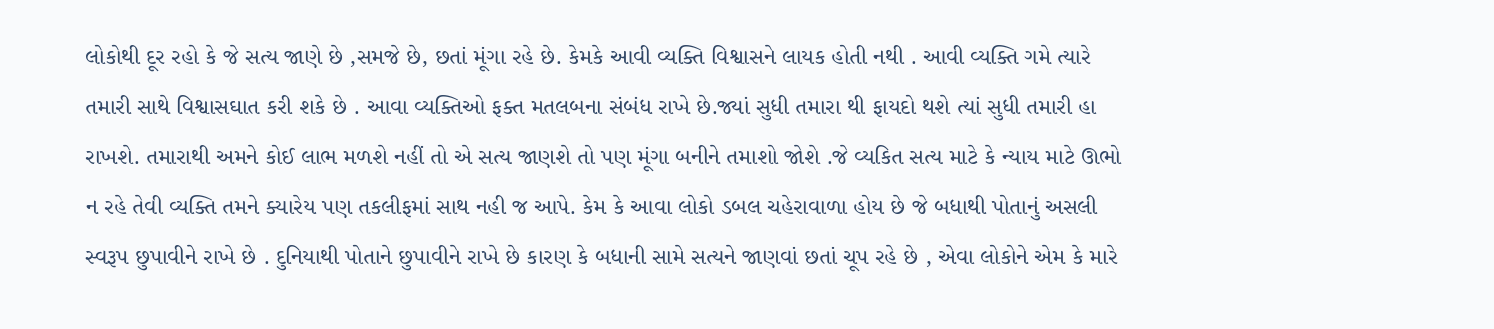લોકોથી દૂર રહો કે જે સત્ય જાણે છે ,સમજે છે, છતાં મૂંગા રહે છે. કેમકે આવી વ્યક્તિ વિશ્વાસને લાયક હોતી નથી . આવી વ્યક્તિ ગમે ત્યારે તમારી સાથે વિશ્વાસઘાત કરી શકે છે . આવા વ્યક્તિઓ ફક્ત મતલબના સંબંધ રાખે છે.જ્યાં સુધી તમારા થી ફાયદો થશે ત્યાં સુધી તમારી હા રાખશે. તમારાથી અમને કોઈ લાભ મળશે નહીં તો એ સત્ય જાણશે તો પણ મૂંગા બનીને તમાશો જોશે .જે વ્યકિત સત્ય માટે કે ન્યાય માટે ઊભો ન રહે તેવી વ્યક્તિ તમને ક્યારેય પણ તકલીફમાં સાથ નહી જ આપે. કેમ કે આવા લોકો ડબલ ચહેરાવાળા હોય છે જે બધાથી પોતાનું અસલી સ્વરૂપ છુપાવીને રાખે છે . દુનિયાથી પોતાને છુપાવીને રાખે છે કારણ કે બધાની સામે સત્યને જાણવાં છતાં ચૂપ રહે છે , એવા લોકોને એમ કે મારે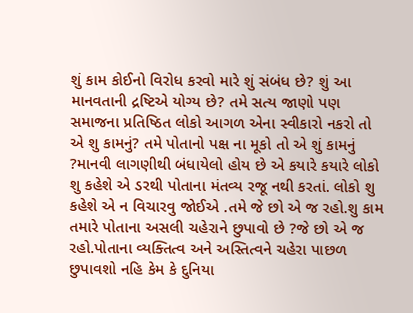શું કામ કોઈનો વિરોધ કરવો મારે શું સંબંધ છે? શું આ માનવતાની દ્રષ્ટિએ યોગ્ય છે? તમે સત્ય જાણો પણ સમાજના પ્રતિષ્ઠિત લોકો આગળ એના સ્વીકારો નકરો તો એ શુ કામનું? તમે પોતાનો પક્ષ ના મૂકો તો એ શું કામનું ?માનવી લાગણીથી બંધાયેલો હોય છે એ કયારે કયારે લોકો શુ કહેશે એ ડરથી પોતાના મંતવ્ય રજૂ નથી કરતાં. લોકો શુ કહેશે એ ન વિચારવુ જોઈએ .તમે જે છો એ જ રહો.શુ કામ તમારે પોતાના અસલી ચહેરાને છુપાવો છે ?જે છો એ જ રહો.પોતાના વ્યક્તિત્વ અને અસ્તિત્વને ચહેરા પાછળ છુપાવશો નહિ કેમ કે દુનિયા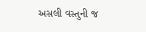અસલી વસ્તુની જ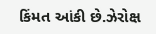કિંમત આંકી છે.ઝેરોક્ષ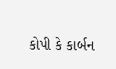કોપી કે કાર્બન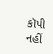કૉપી નહીં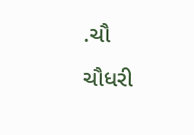.ચૌ
ચૌધરી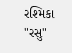રશ્મિકા "રસુ"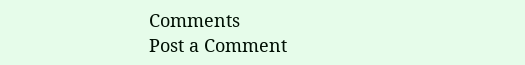Comments
Post a Comment